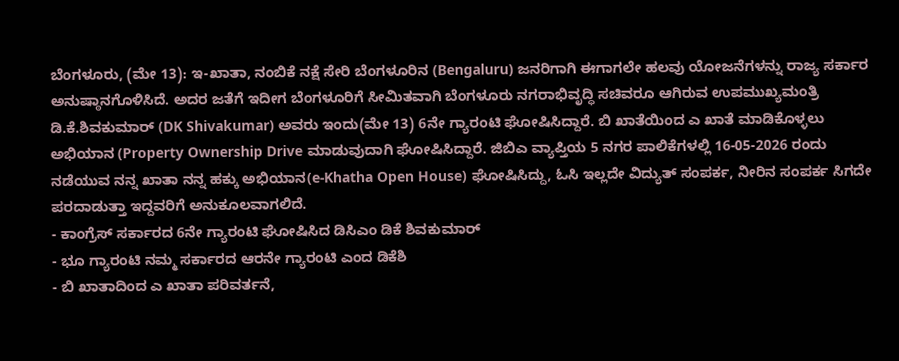ಬೆಂಗಳೂರು, (ಮೇ 13): ಇ-ಖಾತಾ, ನಂಬಿಕೆ ನಕ್ಷೆ ಸೇರಿ ಬೆಂಗಳೂರಿನ (Bengaluru) ಜನರಿಗಾಗಿ ಈಗಾಗಲೇ ಹಲವು ಯೋಜನೆಗಳನ್ನು ರಾಜ್ಯ ಸರ್ಕಾರ ಅನುಷ್ಠಾನಗೊಳಿಸಿದೆ. ಅದರ ಜತೆಗೆ ಇದೀಗ ಬೆಂಗಳೂರಿಗೆ ಸೀಮಿತವಾಗಿ ಬೆಂಗಳೂರು ನಗರಾಭಿವೃದ್ಧಿ ಸಚಿವರೂ ಆಗಿರುವ ಉಪಮುಖ್ಯಮಂತ್ರಿ ಡಿ.ಕೆ.ಶಿವಕುಮಾರ್ (DK Shivakumar) ಅವರು ಇಂದು(ಮೇ 13) 6ನೇ ಗ್ಯಾರಂಟಿ ಘೋಷಿಸಿದ್ದಾರೆ. ಬಿ ಖಾತೆಯಿಂದ ಎ ಖಾತೆ ಮಾಡಿಕೊಳ್ಳಲು ಅಭಿಯಾನ (Property Ownership Drive ಮಾಡುವುದಾಗಿ ಘೋಷಿಸಿದ್ದಾರೆ. ಜಿಬಿಎ ವ್ಯಾಪ್ತಿಯ 5 ನಗರ ಪಾಲಿಕೆಗಳಲ್ಲಿ 16-05-2026 ರಂದು ನಡೆಯುವ ನನ್ನ ಖಾತಾ ನನ್ನ ಹಕ್ಕು ಅಭಿಯಾನ(e-Khatha Open House) ಘೋಷಿಸಿದ್ದು, ಓಸಿ ಇಲ್ಲದೇ ವಿದ್ಯುತ್ ಸಂಪರ್ಕ, ನೀರಿನ ಸಂಪರ್ಕ ಸಿಗದೇ ಪರದಾಡುತ್ತಾ ಇದ್ದವರಿಗೆ ಅನುಕೂಲವಾಗಲಿದೆ.
- ಕಾಂಗ್ರೆಸ್ ಸರ್ಕಾರದ 6ನೇ ಗ್ಯಾರಂಟಿ ಘೋಷಿಸಿದ ಡಿಸಿಎಂ ಡಿಕೆ ಶಿವಕುಮಾರ್
- ಭೂ ಗ್ಯಾರಂಟಿ ನಮ್ಮ ಸರ್ಕಾರದ ಆರನೇ ಗ್ಯಾರಂಟಿ ಎಂದ ಡಿಕೆಶಿ
- ಬಿ ಖಾತಾದಿಂದ ಎ ಖಾತಾ ಪರಿವರ್ತನೆ,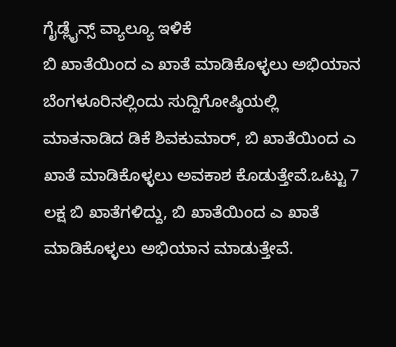ಗೈಡ್ಲೈನ್ಸ್ ವ್ಯಾಲ್ಯೂ ಇಳಿಕೆ
ಬಿ ಖಾತೆಯಿಂದ ಎ ಖಾತೆ ಮಾಡಿಕೊಳ್ಳಲು ಅಭಿಯಾನ
ಬೆಂಗಳೂರಿನಲ್ಲಿಂದು ಸುದ್ದಿಗೋಷ್ಠಿಯಲ್ಲಿ ಮಾತನಾಡಿದ ಡಿಕೆ ಶಿವಕುಮಾರ್, ಬಿ ಖಾತೆಯಿಂದ ಎ ಖಾತೆ ಮಾಡಿಕೊಳ್ಳಲು ಅವಕಾಶ ಕೊಡುತ್ತೇವೆ.ಒಟ್ಟು 7 ಲಕ್ಷ ಬಿ ಖಾತೆಗಳಿದ್ದು, ಬಿ ಖಾತೆಯಿಂದ ಎ ಖಾತೆ ಮಾಡಿಕೊಳ್ಳಲು ಅಭಿಯಾನ ಮಾಡುತ್ತೇವೆ.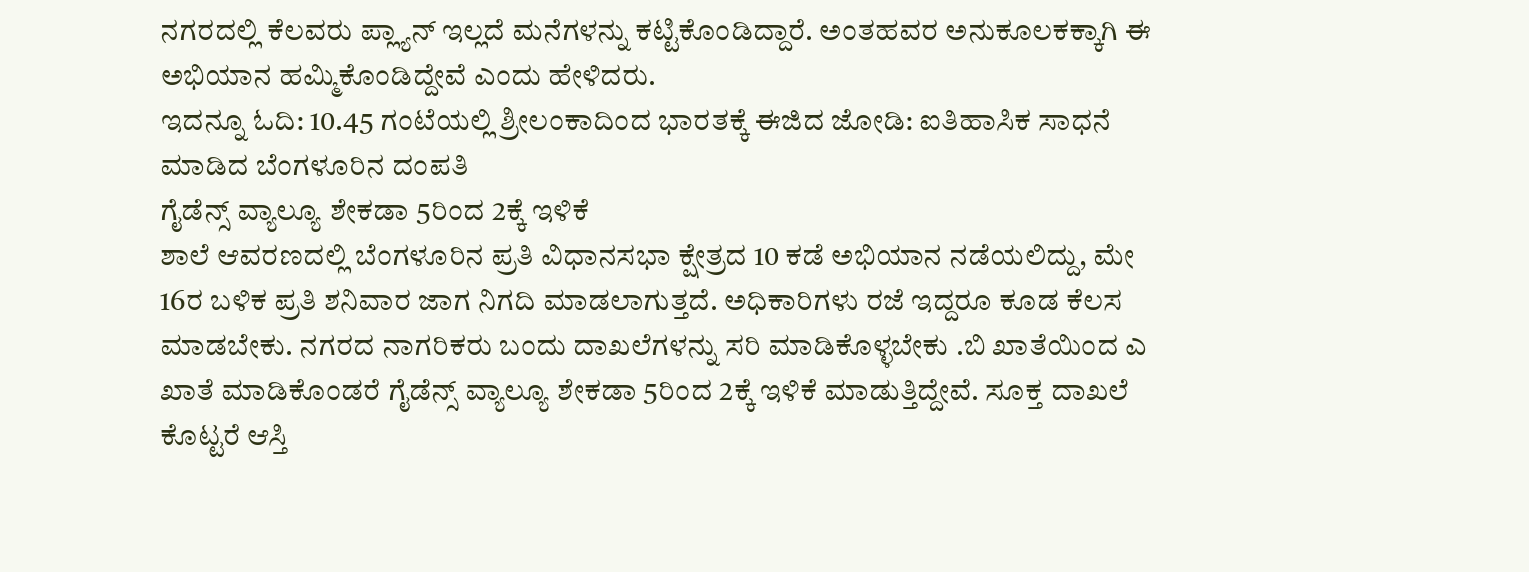ನಗರದಲ್ಲಿ ಕೆಲವರು ಪ್ಲ್ಯಾನ್ ಇಲ್ಲದೆ ಮನೆಗಳನ್ನು ಕಟ್ಟಿಕೊಂಡಿದ್ದಾರೆ. ಅಂತಹವರ ಅನುಕೂಲಕಕ್ಕಾಗಿ ಈ ಅಭಿಯಾನ ಹಮ್ಮಿಕೊಂಡಿದ್ದೇವೆ ಎಂದು ಹೇಳಿದರು.
ಇದನ್ನೂ ಓದಿ: 10.45 ಗಂಟೆಯಲ್ಲಿ ಶ್ರೀಲಂಕಾದಿಂದ ಭಾರತಕ್ಕೆ ಈಜಿದ ಜೋಡಿ: ಐತಿಹಾಸಿಕ ಸಾಧನೆ ಮಾಡಿದ ಬೆಂಗಳೂರಿನ ದಂಪತಿ
ಗೈಡೆನ್ಸ್ ವ್ಯಾಲ್ಯೂ ಶೇಕಡಾ 5ರಿಂದ 2ಕ್ಕೆ ಇಳಿಕೆ
ಶಾಲೆ ಆವರಣದಲ್ಲಿ ಬೆಂಗಳೂರಿನ ಪ್ರತಿ ವಿಧಾನಸಭಾ ಕ್ಷೇತ್ರದ 10 ಕಡೆ ಅಭಿಯಾನ ನಡೆಯಲಿದ್ದು, ಮೇ 16ರ ಬಳಿಕ ಪ್ರತಿ ಶನಿವಾರ ಜಾಗ ನಿಗದಿ ಮಾಡಲಾಗುತ್ತದೆ. ಅಧಿಕಾರಿಗಳು ರಜೆ ಇದ್ದರೂ ಕೂಡ ಕೆಲಸ ಮಾಡಬೇಕು. ನಗರದ ನಾಗರಿಕರು ಬಂದು ದಾಖಲೆಗಳನ್ನು ಸರಿ ಮಾಡಿಕೊಳ್ಳಬೇಕು .ಬಿ ಖಾತೆಯಿಂದ ಎ ಖಾತೆ ಮಾಡಿಕೊಂಡರೆ ಗೈಡೆನ್ಸ್ ವ್ಯಾಲ್ಯೂ ಶೇಕಡಾ 5ರಿಂದ 2ಕ್ಕೆ ಇಳಿಕೆ ಮಾಡುತ್ತಿದ್ದೇವೆ. ಸೂಕ್ತ ದಾಖಲೆ ಕೊಟ್ಟರೆ ಆಸ್ತಿ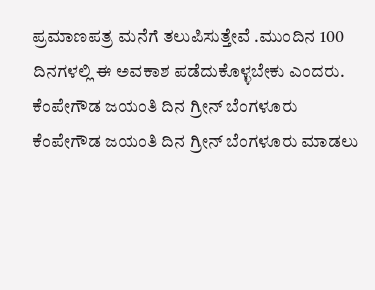ಪ್ರಮಾಣಪತ್ರ ಮನೆಗೆ ತಲುಪಿಸುತ್ತೇವೆ .ಮುಂದಿನ 100 ದಿನಗಳಲ್ಲಿ ಈ ಅವಕಾಶ ಪಡೆದುಕೊಳ್ಳಬೇಕು ಎಂದರು.
ಕೆಂಪೇಗೌಡ ಜಯಂತಿ ದಿನ ಗ್ರೀನ್ ಬೆಂಗಳೂರು
ಕೆಂಪೇಗೌಡ ಜಯಂತಿ ದಿನ ಗ್ರೀನ್ ಬೆಂಗಳೂರು ಮಾಡಲು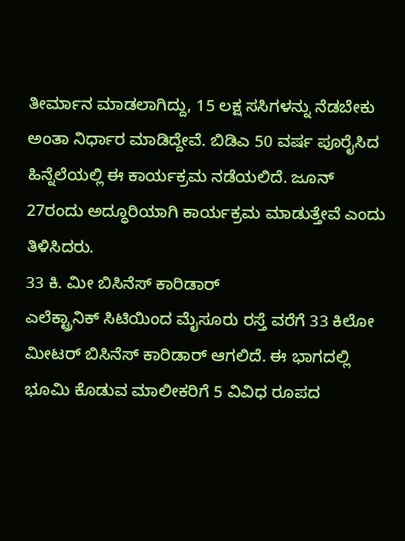ತೀರ್ಮಾನ ಮಾಡಲಾಗಿದ್ದು, 15 ಲಕ್ಷ ಸಸಿಗಳನ್ನು ನೆಡಬೇಕು ಅಂತಾ ನಿರ್ಧಾರ ಮಾಡಿದ್ದೇವೆ. ಬಿಡಿಎ 50 ವರ್ಷ ಪೂರೈಸಿದ ಹಿನ್ನೆಲೆಯಲ್ಲಿ ಈ ಕಾರ್ಯಕ್ರಮ ನಡೆಯಲಿದೆ. ಜೂನ್ 27ರಂದು ಅದ್ಧೂರಿಯಾಗಿ ಕಾರ್ಯಕ್ರಮ ಮಾಡುತ್ತೇವೆ ಎಂದು ತಿಳಿಸಿದರು.
33 ಕಿ. ಮೀ ಬಿಸಿನೆಸ್ ಕಾರಿಡಾರ್
ಎಲೆಕ್ಟ್ರಾನಿಕ್ ಸಿಟಿಯಿಂದ ಮೈಸೂರು ರಸ್ತೆ ವರೆಗೆ 33 ಕಿಲೋ ಮೀಟರ್ ಬಿಸಿನೆಸ್ ಕಾರಿಡಾರ್ ಆಗಲಿದೆ. ಈ ಭಾಗದಲ್ಲಿ ಭೂಮಿ ಕೊಡುವ ಮಾಲೀಕರಿಗೆ 5 ವಿವಿಧ ರೂಪದ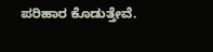ಪರಿಹಾರ ಕೊಡುತ್ತೇವೆ.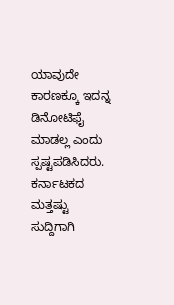ಯಾವುದೇ ಕಾರಣಕ್ಕೂ ಇದನ್ನ ಡಿನೋಟಿಫೈ ಮಾಡಲ್ಲ ಎಂದು ಸ್ಪಷ್ಟಪಡಿಸಿದರು.
ಕರ್ನಾಟಕದ ಮತ್ತಷ್ಟು ಸುದ್ದಿಗಾಗಿ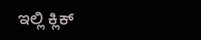ಇಲ್ಲಿ ಕ್ಲಿಕ್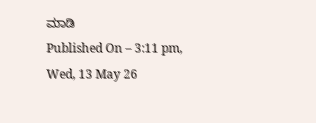ಮಾಡಿ
Published On – 3:11 pm, Wed, 13 May 26